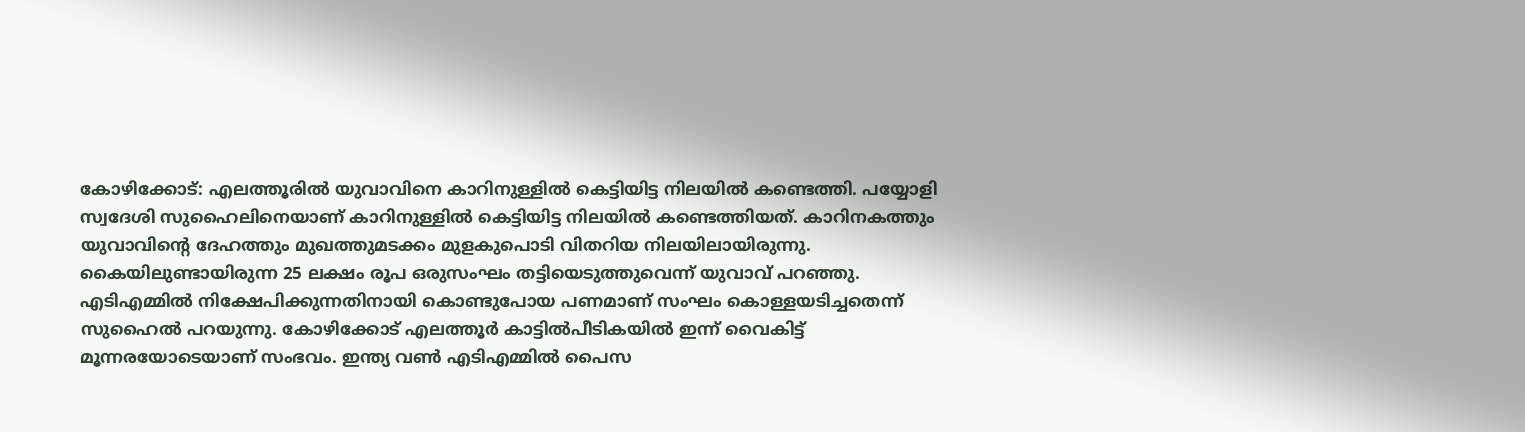കോഴിക്കോട്: എലത്തൂരിൽ യുവാവിനെ കാറിനുള്ളിൽ കെട്ടിയിട്ട നിലയിൽ കണ്ടെത്തി. പയ്യോളി സ്വദേശി സുഹൈലിനെയാണ് കാറിനുള്ളിൽ കെട്ടിയിട്ട നിലയിൽ കണ്ടെത്തിയത്. കാറിനകത്തും യുവാവിന്റെ ദേഹത്തും മുഖത്തുമടക്കം മുളകുപൊടി വിതറിയ നിലയിലായിരുന്നു. കൈയിലുണ്ടായിരുന്ന 25 ലക്ഷം രൂപ ഒരുസംഘം തട്ടിയെടുത്തുവെന്ന് യുവാവ് പറഞ്ഞു.
എടിഎമ്മിൽ നിക്ഷേപിക്കുന്നതിനായി കൊണ്ടുപോയ പണമാണ് സംഘം കൊള്ളയടിച്ചതെന്ന് സുഹൈൽ പറയുന്നു. കോഴിക്കോട് എലത്തൂർ കാട്ടിൽപീടികയിൽ ഇന്ന് വൈകിട്ട് മൂന്നരയോടെയാണ് സംഭവം. ഇന്ത്യ വൺ എടിഎമ്മിൽ പൈസ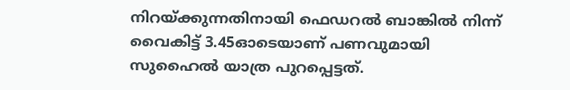നിറയ്ക്കുന്നതിനായി ഫെഡറൽ ബാങ്കിൽ നിന്ന് വൈകിട്ട് 3.45ഓടെയാണ് പണവുമായി സുഹൈൽ യാത്ര പുറപ്പെട്ടത്.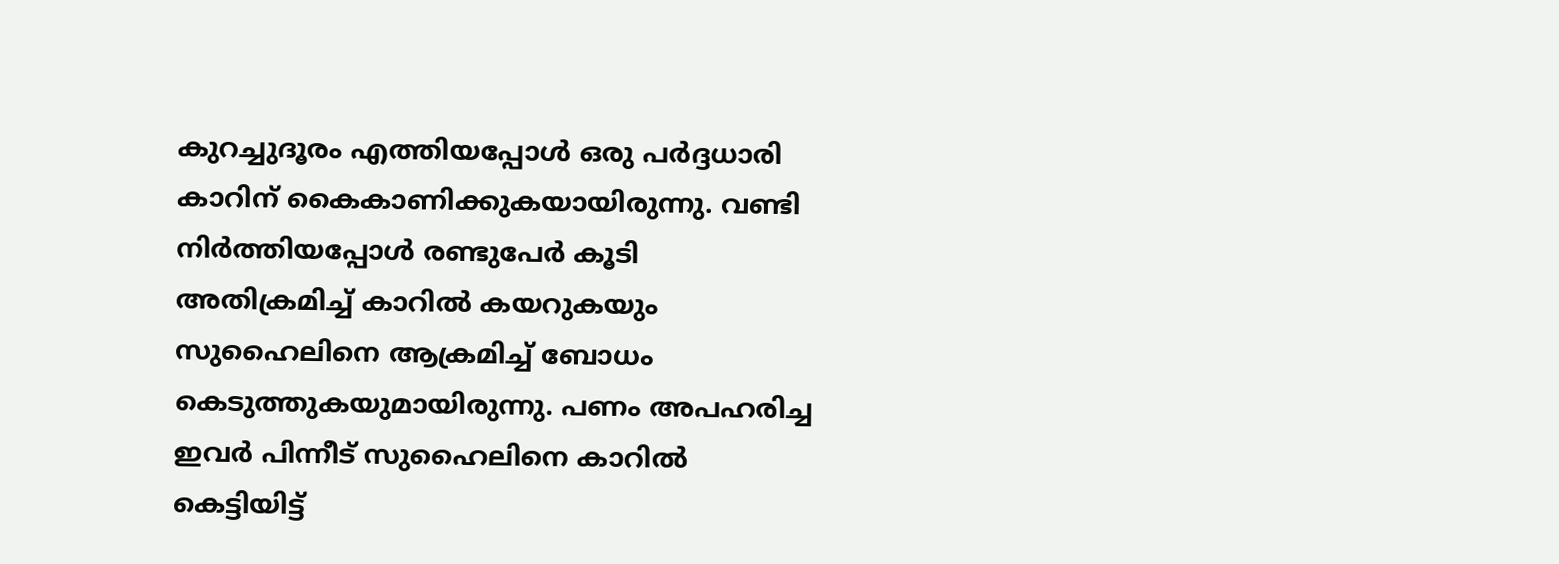കുറച്ചുദൂരം എത്തിയപ്പോൾ ഒരു പർദ്ദധാരി കാറിന് കൈകാണിക്കുകയായിരുന്നു. വണ്ടി നിർത്തിയപ്പോൾ രണ്ടുപേർ കൂടി അതിക്രമിച്ച് കാറിൽ കയറുകയും സുഹൈലിനെ ആക്രമിച്ച് ബോധം കെടുത്തുകയുമായിരുന്നു. പണം അപഹരിച്ച ഇവർ പിന്നീട് സുഹൈലിനെ കാറിൽ കെട്ടിയിട്ട്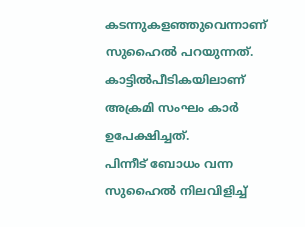കടന്നുകളഞ്ഞുവെന്നാണ് സുഹൈൽ പറയുന്നത്. കാട്ടിൽപീടികയിലാണ് അക്രമി സംഘം കാർ ഉപേക്ഷിച്ചത്.
പിന്നീട് ബോധം വന്ന സുഹൈൽ നിലവിളിച്ച്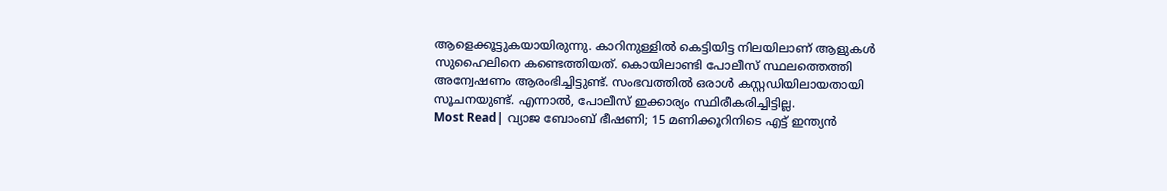ആളെക്കൂട്ടുകയായിരുന്നു. കാറിനുള്ളിൽ കെട്ടിയിട്ട നിലയിലാണ് ആളുകൾ സുഹൈലിനെ കണ്ടെത്തിയത്. കൊയിലാണ്ടി പോലീസ് സ്ഥലത്തെത്തി അന്വേഷണം ആരംഭിച്ചിട്ടുണ്ട്. സംഭവത്തിൽ ഒരാൾ കസ്റ്റഡിയിലായതായി സൂചനയുണ്ട്. എന്നാൽ, പോലീസ് ഇക്കാര്യം സ്ഥിരീകരിച്ചിട്ടില്ല.
Most Read| വ്യാജ ബോംബ് ഭീഷണി; 15 മണിക്കൂറിനിടെ എട്ട് ഇന്ത്യൻ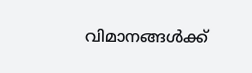വിമാനങ്ങൾക്ക്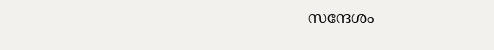സന്ദേശം